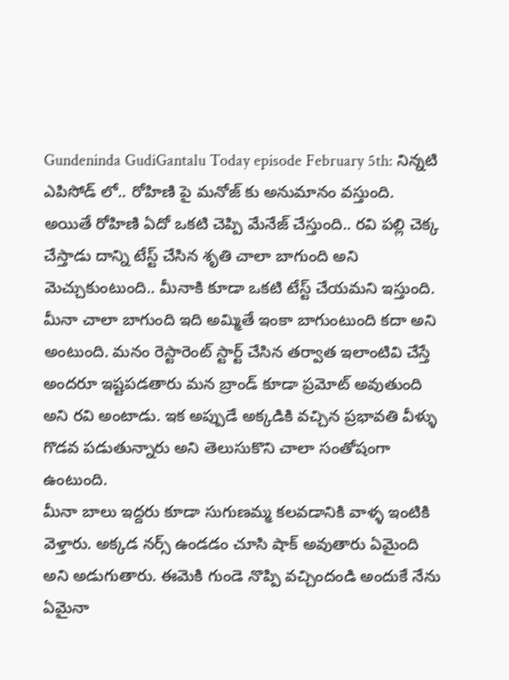Gundeninda GudiGantalu Today episode February 5th: నిన్నటి ఎపిసోడ్ లో.. రోహిణి పై మనోజ్ కు అనుమానం వస్తుంది. అయితే రోహిణి ఏదో ఒకటి చెప్పి మేనేజ్ చేస్తుంది.. రవి పల్లి చెక్క చేస్తాడు దాన్ని టేస్ట్ చేసిన శృతి చాలా బాగుంది అని మెచ్చుకుంటుంది.. మీనాకి కూడా ఒకటి టేస్ట్ చేయమని ఇస్తుంది. మీనా చాలా బాగుంది ఇది అమ్మితే ఇంకా బాగుంటుంది కదా అని అంటుంది. మనం రెస్టారెంట్ స్టార్ట్ చేసిన తర్వాత ఇలాంటివి చేస్తే అందరూ ఇష్టపడతారు మన బ్రాండ్ కూడా ప్రమోట్ అవుతుంది అని రవి అంటాడు. ఇక అప్పుడే అక్కడికి వచ్చిన ప్రభావతి వీళ్ళు గొడవ పడుతున్నారు అని తెలుసుకొని చాలా సంతోషంగా ఉంటుంది.
మీనా బాలు ఇద్దరు కూడా సుగుణమ్మ కలవడానికి వాళ్ళ ఇంటికి వెళ్తారు. అక్కడ నర్స్ ఉండడం చూసి షాక్ అవుతారు ఏమైంది అని అడుగుతారు. ఈమెకి గుండె నొప్పి వచ్చిందండి అందుకే నేను ఏమైనా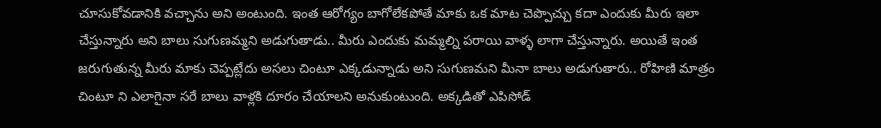చూసుకోవడానికి వచ్చాను అని అంటుంది. ఇంత ఆరోగ్యం బాగోలేకపోతే మాకు ఒక మాట చెప్పొచ్చు కదా ఎందుకు మీరు ఇలా చేస్తున్నారు అని బాలు సుగుణమ్మని అడుగుతాడు.. మీరు ఎందుకు మమ్మల్ని పరాయి వాళ్ళ లాగా చేస్తున్నారు. అయితే ఇంత జరుగుతున్న మీరు మాకు చెప్పట్లేదు అసలు చింటూ ఎక్కడున్నాడు అని సుగుణమని మీనా బాలు అడుగుతారు.. రోహిణి మాత్రం చింటూ ని ఎలాగైనా సరే బాలు వాళ్లకి దూరం చేయాలని అనుకుంటుంది. అక్కడితో ఎపిసోడ్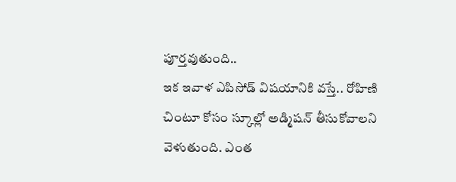పూర్తవుతుంది..
ఇక ఇవాళ ఎపిసోడ్ విషయానికి వస్తే.. రోహిణి చింటూ కోసం స్కూల్లో అడ్మిషన్ తీసుకోవాలని వెళుతుంది. ఎంత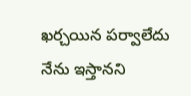ఖర్చయిన పర్వాలేదు నేను ఇస్తానని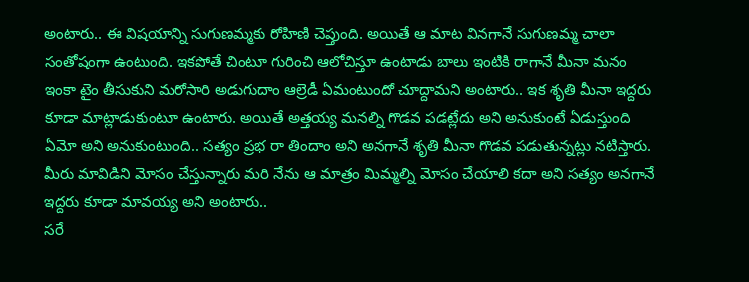అంటారు.. ఈ విషయాన్ని సుగుణమ్మకు రోహిణి చెప్తుంది. అయితే ఆ మాట వినగానే సుగుణమ్మ చాలా సంతోషంగా ఉంటుంది. ఇకపోతే చింటూ గురించి ఆలోచిస్తూ ఉంటాడు బాలు ఇంటికి రాగానే మీనా మనం ఇంకా టైం తీసుకుని మరోసారి అడుగుదాం ఆల్రెడీ ఏమంటుందో చూద్దామని అంటారు.. ఇక శృతి మీనా ఇద్దరు కూడా మాట్లాడుకుంటూ ఉంటారు. అయితే అత్తయ్య మనల్ని గొడవ పడట్లేదు అని అనుకుంటే ఏడుస్తుంది ఏమో అని అనుకుంటుంది.. సత్యం ప్రభ రా తిందాం అని అనగానే శృతి మీనా గొడవ పడుతున్నట్లు నటిస్తారు. మీరు మావిడిని మోసం చేస్తున్నారు మరి నేను ఆ మాత్రం మిమ్మల్ని మోసం చేయాలి కదా అని సత్యం అనగానే ఇద్దరు కూడా మావయ్య అని అంటారు..
సరే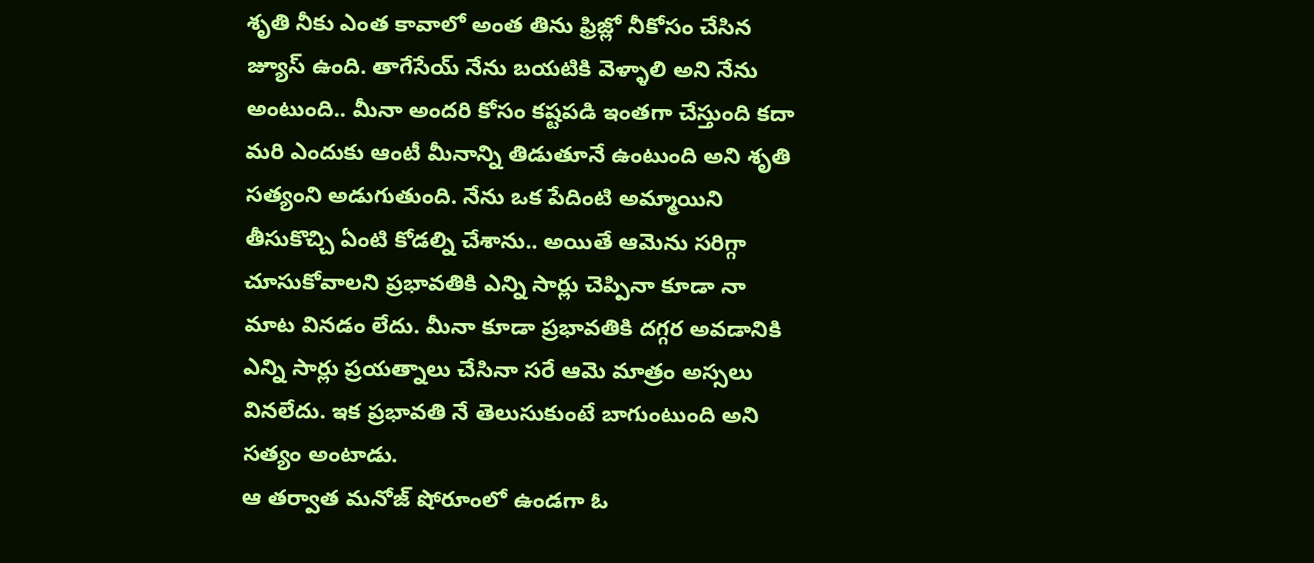శృతి నీకు ఎంత కావాలో అంత తిను ఫ్రిజ్లో నీకోసం చేసిన జ్యూస్ ఉంది. తాగేసేయ్ నేను బయటికి వెళ్ళాలి అని నేను అంటుంది.. మీనా అందరి కోసం కష్టపడి ఇంతగా చేస్తుంది కదా మరి ఎందుకు ఆంటీ మీనాన్ని తిడుతూనే ఉంటుంది అని శృతి సత్యంని అడుగుతుంది. నేను ఒక పేదింటి అమ్మాయిని తీసుకొచ్చి ఏంటి కోడల్ని చేశాను.. అయితే ఆమెను సరిగ్గా చూసుకోవాలని ప్రభావతికి ఎన్ని సార్లు చెప్పినా కూడా నా మాట వినడం లేదు. మీనా కూడా ప్రభావతికి దగ్గర అవడానికి ఎన్ని సార్లు ప్రయత్నాలు చేసినా సరే ఆమె మాత్రం అస్సలు వినలేదు. ఇక ప్రభావతి నే తెలుసుకుంటే బాగుంటుంది అని సత్యం అంటాడు.
ఆ తర్వాత మనోజ్ షోరూంలో ఉండగా ఓ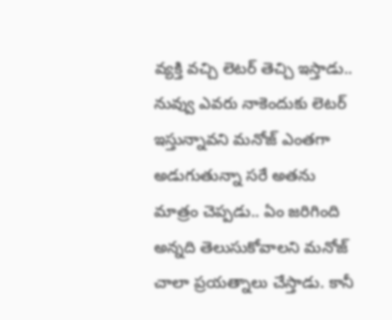వ్యక్తి వచ్చి లెటర్ తెచ్చి ఇస్తాడు.. నువ్వు ఎవరు నాకెందుకు లెటర్ ఇస్తున్నావని మనోజ్ ఎంతగా అడుగుతున్నా సరే అతను మాత్రం చెప్పడు.. ఏం జరిగింది అన్నది తెలుసుకోవాలని మనోజ్ చాలా ప్రయత్నాలు చేస్తాడు. కానీ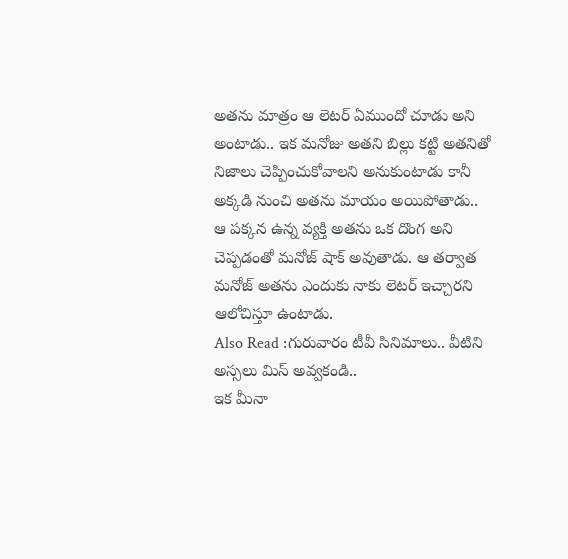అతను మాత్రం ఆ లెటర్ ఏముందో చూడు అని అంటాడు.. ఇక మనోజు అతని బిల్లు కట్టి అతనితో నిజాలు చెప్పించుకోవాలని అనుకుంటాడు కానీ అక్కడి నుంచి అతను మాయం అయిపోతాడు.. ఆ పక్కన ఉన్న వ్యక్తి అతను ఒక దొంగ అని చెప్పడంతో మనోజ్ షాక్ అవుతాడు. ఆ తర్వాత మనోజ్ అతను ఎందుకు నాకు లెటర్ ఇచ్చారని ఆలోచిస్తూ ఉంటాడు.
Also Read :గురువారం టీవీ సినిమాలు.. వీటిని అస్సలు మిస్ అవ్వకండి..
ఇక మీనా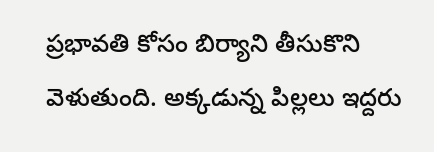ప్రభావతి కోసం బిర్యాని తీసుకొని వెళుతుంది. అక్కడున్న పిల్లలు ఇద్దరు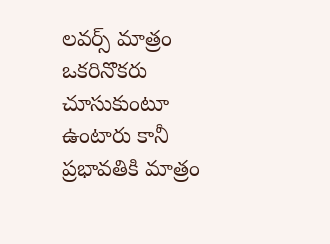లవర్స్ మాత్రం ఒకరినొకరు చూసుకుంటూ ఉంటారు కానీ ప్రభావతికి మాత్రం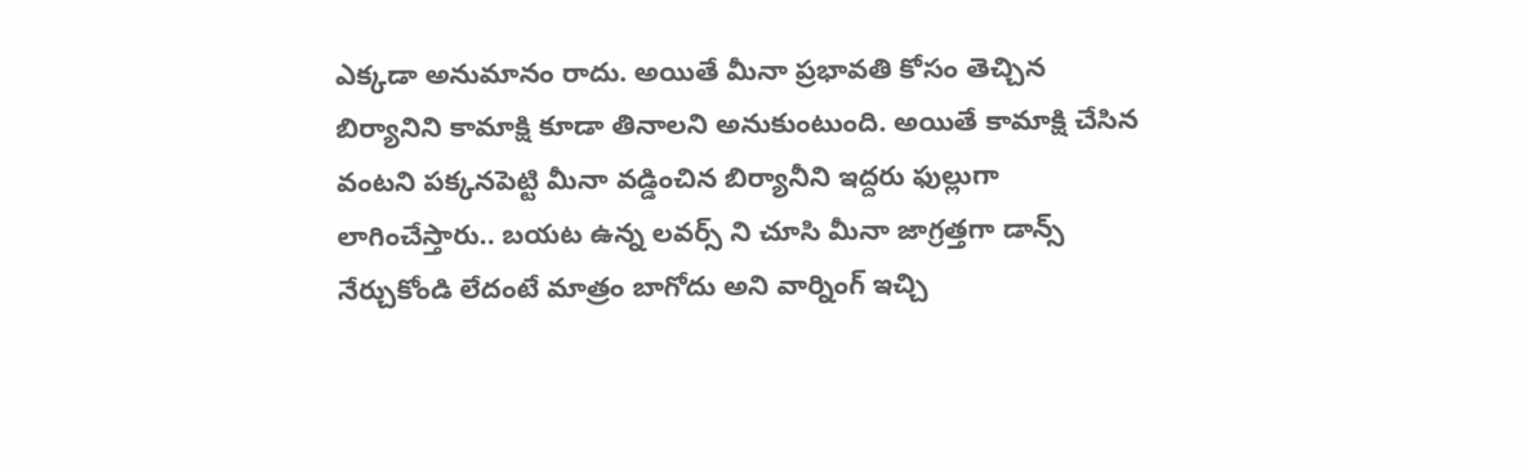ఎక్కడా అనుమానం రాదు. అయితే మీనా ప్రభావతి కోసం తెచ్చిన బిర్యానిని కామాక్షి కూడా తినాలని అనుకుంటుంది. అయితే కామాక్షి చేసిన వంటని పక్కనపెట్టి మీనా వడ్డించిన బిర్యానీని ఇద్దరు ఫుల్లుగా లాగించేస్తారు.. బయట ఉన్న లవర్స్ ని చూసి మీనా జాగ్రత్తగా డాన్స్ నేర్చుకోండి లేదంటే మాత్రం బాగోదు అని వార్నింగ్ ఇచ్చి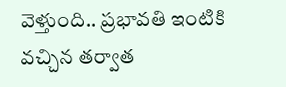వెళ్తుంది.. ప్రభావతి ఇంటికి వచ్చిన తర్వాత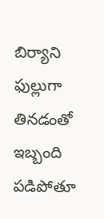బిర్యాని ఫుల్లుగా తినడంతో ఇబ్బంది పడిపోతూ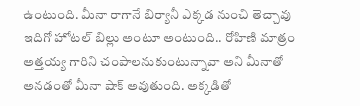ఉంటుంది. మీనా రాగానే బిర్యానీ ఎక్కడ నుంచి తెచ్చావు ఇదిగో హోటల్ బిల్లు అంటూ అంటుంది.. రోహిణి మాత్రం అత్తయ్య గారిని చంపాలనుకుంటున్నావా అని మీనాతో అనడంతో మీనా షాక్ అవుతుంది. అక్కడితో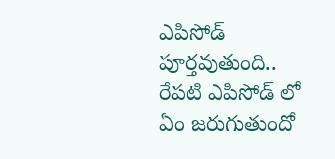ఎపిసోడ్ పూర్తవుతుంది.. రేపటి ఎపిసోడ్ లో ఏం జరుగుతుందో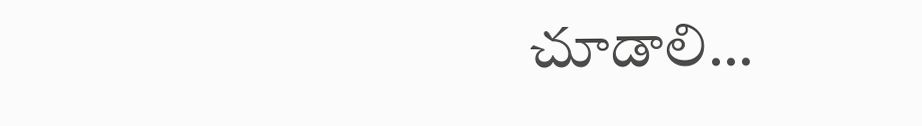చూడాలి…